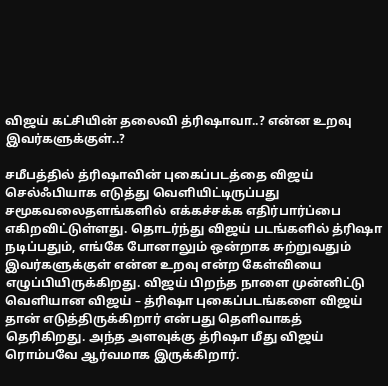விஜய் கட்சியின் தலைவி த்ரிஷாவா..? என்ன உறவு இவர்களுக்குள்..?

சமீபத்தில் த்ரிஷாவின் புகைப்படத்தை விஜய் செல்ஃபியாக எடுத்து வெளியிட்டிருப்பது சமூகவலைதளங்களில் எக்கச்சக்க எதிர்பார்ப்பை எகிறவிட்டுள்ளது. தொடர்ந்து விஜய் படங்களில் த்ரிஷா நடிப்பதும், எங்கே போனாலும் ஒன்றாக சுற்றுவதும் இவர்களுக்குள் என்ன உறவு என்ற கேள்வியை எழுப்பியிருக்கிறது. விஜய் பிறந்த நாளை முன்னிட்டு வெளியான விஜய் – த்ரிஷா புகைப்படங்களை விஜய் தான் எடுத்திருக்கிறார் என்பது தெளிவாகத் தெரிகிறது. அந்த அளவுக்கு த்ரிஷா மீது விஜய் ரொம்பவே ஆர்வமாக இருக்கிறார்.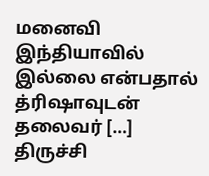மனைவி இந்தியாவில் இல்லை என்பதால் த்ரிஷாவுடன் தலைவர் […]
திருச்சி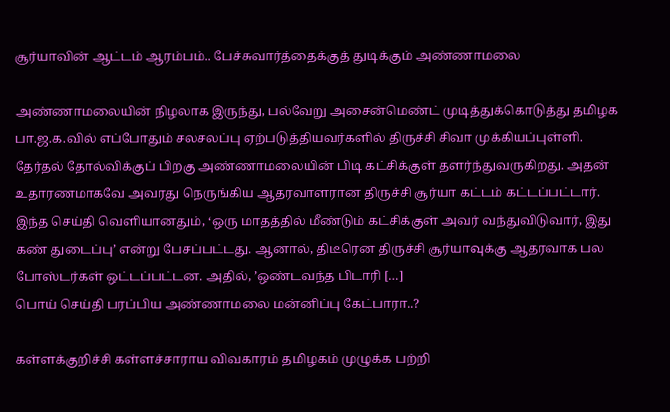சூர்யாவின் ஆட்டம் ஆரம்பம்.. பேச்சுவார்த்தைக்குத் துடிக்கும் அண்ணாமலை

அண்ணாமலையின் நிழலாக இருந்து, பல்வேறு அசைன்மெண்ட் முடித்துக்கொடுத்து தமிழக பா.ஜ.க.வில் எப்போதும் சலசலப்பு ஏற்படுத்தியவர்களில் திருச்சி சிவா முக்கியப்புள்ளி. தேர்தல் தோல்விக்குப் பிறகு அண்ணாமலையின் பிடி கட்சிக்குள் தளர்ந்துவருகிறது. அதன் உதாரணமாகவே அவரது நெருங்கிய ஆதரவாளரான திருச்சி சூர்யா கட்டம் கட்டப்பட்டார். இந்த செய்தி வெளியானதும், ‘ஒரு மாதத்தில் மீண்டும் கட்சிக்குள் அவர் வந்துவிடுவார், இது கண் துடைப்பு’ என்று பேசப்பட்டது. ஆனால், திடீரென திருச்சி சூர்யாவுக்கு ஆதரவாக பல போஸ்டர்கள் ஒட்டப்பட்டன. அதில், ’ஒண்டவந்த பிடாரி […]
பொய் செய்தி பரப்பிய அண்ணாமலை மன்னிப்பு கேட்பாரா..?

கள்ளக்குறிச்சி கள்ளச்சாராய விவகாரம் தமிழகம் முழுக்க பற்றி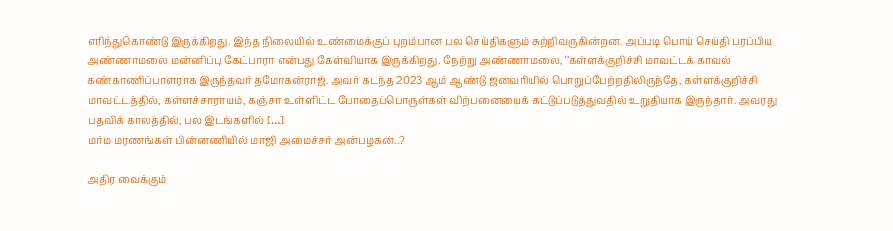எரிந்துகொண்டு இருக்கிறது. இந்த நிலையில் உண்மைக்குப் புறம்பான பல செய்திகளும் சுற்றிவருகின்றன. அப்படி பொய் செய்தி பரப்பிய அண்ணாமலை மன்னிப்பு கேட்பாரா என்பது கேள்வியாக இருக்கிறது. நேற்று அண்ணாமலை, ‘’கள்ளக்குறிச்சி மாவட்டக் காவல் கண்காணிப்பாளராக இருந்தவர் தமோகன்ராஜ். அவர் கடந்த 2023 ஆம் ஆண்டு ஜனவரியில் பொறுப்பேற்றதிலிருந்தே, கள்ளக்குறிச்சி மாவட்டத்தில், கள்ளச்சாராயம், கஞ்சா உள்ளிட்ட போதைப்பொருள்கள் விற்பனையைக் கட்டுப்படுத்துவதில் உறுதியாக இருந்தார். அவரது பதவிக் காலத்தில், பல இடங்களில் […]
மர்ம மரணங்கள் பின்னணியில் மாஜி அமைச்சர் அன்பழகன்..?

அதிர வைக்கும்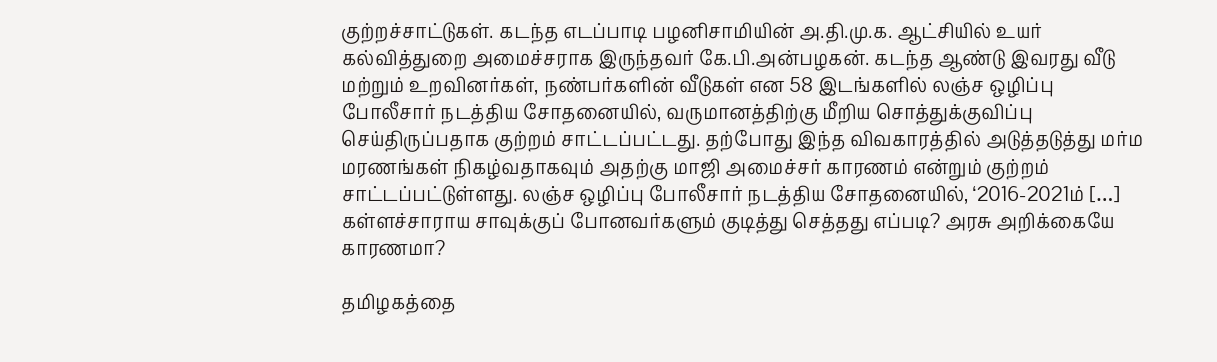குற்றச்சாட்டுகள். கடந்த எடப்பாடி பழனிசாமியின் அ.தி.மு.க. ஆட்சியில் உயர் கல்வித்துறை அமைச்சராக இருந்தவர் கே.பி.அன்பழகன். கடந்த ஆண்டு இவரது வீடு மற்றும் உறவினர்கள், நண்பர்களின் வீடுகள் என 58 இடங்களில் லஞ்ச ஒழிப்பு போலீசார் நடத்திய சோதனையில், வருமானத்திற்கு மீறிய சொத்துக்குவிப்பு செய்திருப்பதாக குற்றம் சாட்டப்பட்டது. தற்போது இந்த விவகாரத்தில் அடுத்தடுத்து மர்ம மரணங்கள் நிகழ்வதாகவும் அதற்கு மாஜி அமைச்சர் காரணம் என்றும் குற்றம் சாட்டப்பட்டுள்ளது. லஞ்ச ஒழிப்பு போலீசார் நடத்திய சோதனையில், ‘2016-2021ம் […]
கள்ளச்சாராய சாவுக்குப் போனவர்களும் குடித்து செத்தது எப்படி? அரசு அறிக்கையே காரணமா?

தமிழகத்தை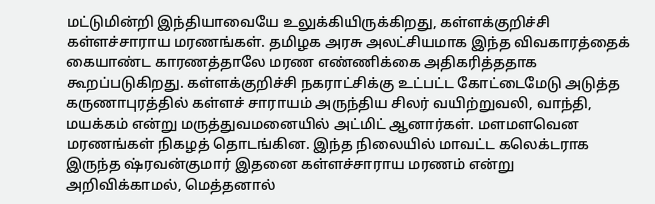மட்டுமின்றி இந்தியாவையே உலுக்கியிருக்கிறது, கள்ளக்குறிச்சி கள்ளச்சாராய மரணங்கள். தமிழக அரசு அலட்சியமாக இந்த விவகாரத்தைக் கையாண்ட காரணத்தாலே மரண எண்ணிக்கை அதிகரித்ததாக கூறப்படுகிறது. கள்ளக்குறிச்சி நகராட்சிக்கு உட்பட்ட கோட்டைமேடு அடுத்த கருணாபுரத்தில் கள்ளச் சாராயம் அருந்திய சிலர் வயிற்றுவலி, வாந்தி, மயக்கம் என்று மருத்துவமனையில் அட்மிட் ஆனார்கள். மளமளவென மரணங்கள் நிகழத் தொடங்கின. இந்த நிலையில் மாவட்ட கலெக்டராக இருந்த ஷ்ரவன்குமார் இதனை கள்ளச்சாராய மரணம் என்று அறிவிக்காமல், மெத்தனால்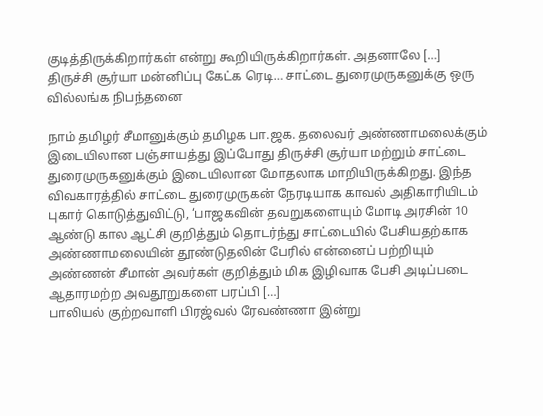குடித்திருக்கிறார்கள் என்று கூறியிருக்கிறார்கள். அதனாலே […]
திருச்சி சூர்யா மன்னிப்பு கேட்க ரெடி… சாட்டை துரைமுருகனுக்கு ஒரு வில்லங்க நிபந்தனை

நாம் தமிழர் சீமானுக்கும் தமிழக பா.ஜக. தலைவர் அண்ணாமலைக்கும் இடையிலான பஞ்சாயத்து இப்போது திருச்சி சூர்யா மற்றும் சாட்டை துரைமுருகனுக்கும் இடையிலான மோதலாக மாறியிருக்கிறது. இந்த விவகாரத்தில் சாட்டை துரைமுருகன் நேரடியாக காவல் அதிகாரியிடம் புகார் கொடுத்துவிட்டு, ‘பாஜகவின் தவறுகளையும் மோடி அரசின் 10 ஆண்டு கால ஆட்சி குறித்தும் தொடர்ந்து சாட்டையில் பேசியதற்காக அண்ணாமலையின் தூண்டுதலின் பேரில் என்னைப் பற்றியும் அண்ணன் சீமான் அவர்கள் குறித்தும் மிக இழிவாக பேசி அடிப்படை ஆதாரமற்ற அவதூறுகளை பரப்பி […]
பாலியல் குற்றவாளி பிரஜ்வல் ரேவண்ணா இன்று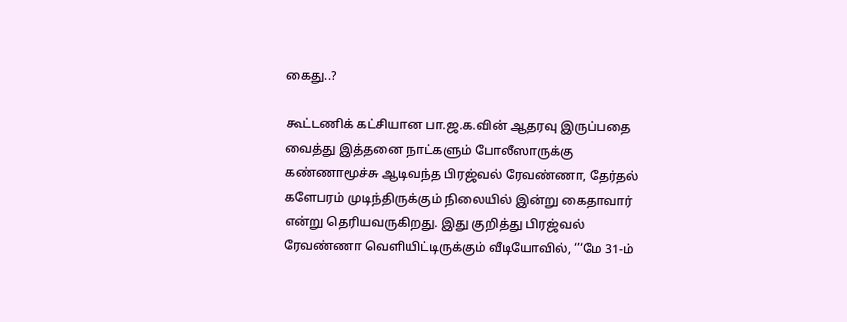கைது..?

கூட்டணிக் கட்சியான பா.ஜ.க.வின் ஆதரவு இருப்பதை வைத்து இத்தனை நாட்களும் போலீஸாருக்கு கண்ணாமூச்சு ஆடிவந்த பிரஜ்வல் ரேவண்ணா, தேர்தல் களேபரம் முடிந்திருக்கும் நிலையில் இன்று கைதாவார் என்று தெரியவருகிறது. இது குறித்து பிரஜ்வல் ரேவண்ணா வெளியிட்டிருக்கும் வீடியோவில், ‘’‘மே 31-ம்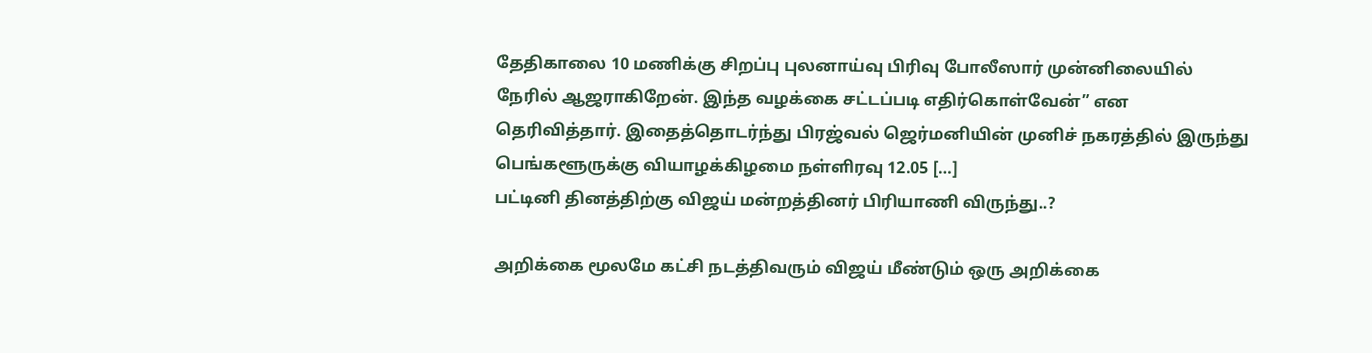தேதிகாலை 10 மணிக்கு சிறப்பு புலனாய்வு பிரிவு போலீஸார் முன்னிலையில் நேரில் ஆஜராகிறேன். இந்த வழக்கை சட்டப்படி எதிர்கொள்வேன்” என தெரிவித்தார். இதைத்தொடர்ந்து பிரஜ்வல் ஜெர்மனியின் முனிச் நகரத்தில் இருந்து பெங்களூருக்கு வியாழக்கிழமை நள்ளிரவு 12.05 […]
பட்டினி தினத்திற்கு விஜய் மன்றத்தினர் பிரியாணி விருந்து..?

அறிக்கை மூலமே கட்சி நடத்திவரும் விஜய் மீண்டும் ஒரு அறிக்கை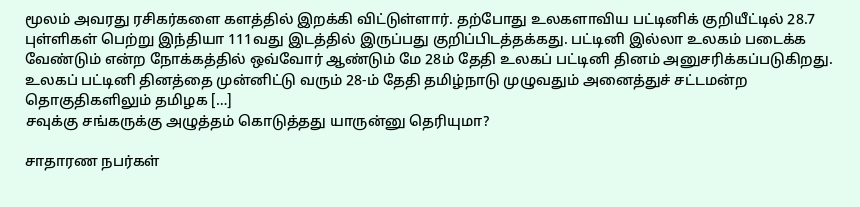மூலம் அவரது ரசிகர்களை களத்தில் இறக்கி விட்டுள்ளார். தற்போது உலகளாவிய பட்டினிக் குறியீட்டில் 28.7 புள்ளிகள் பெற்று இந்தியா 111வது இடத்தில் இருப்பது குறிப்பிடத்தக்கது. பட்டினி இல்லா உலகம் படைக்க வேண்டும் என்ற நோக்கத்தில் ஒவ்வோர் ஆண்டும் மே 28ம் தேதி உலகப் பட்டினி தினம் அனுசரிக்கப்படுகிறது. உலகப் பட்டினி தினத்தை முன்னிட்டு வரும் 28-ம் தேதி தமிழ்நாடு முழுவதும் அனைத்துச் சட்டமன்ற தொகுதிகளிலும் தமிழக […]
சவுக்கு சங்கருக்கு அழுத்தம் கொடுத்தது யாருன்னு தெரியுமா?

சாதாரண நபர்கள்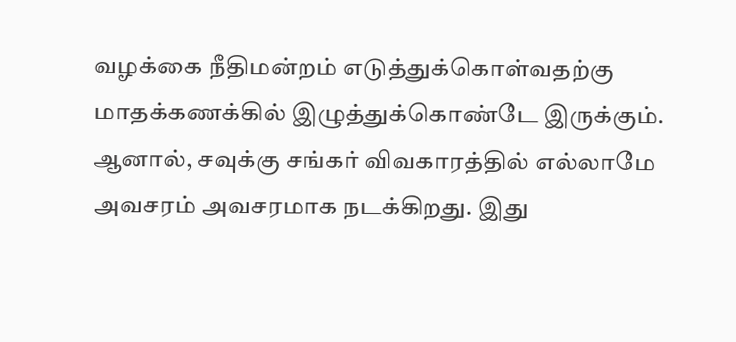வழக்கை நீதிமன்றம் எடுத்துக்கொள்வதற்கு மாதக்கணக்கில் இழுத்துக்கொண்டே இருக்கும். ஆனால், சவுக்கு சங்கர் விவகாரத்தில் எல்லாமே அவசரம் அவசரமாக நடக்கிறது. இது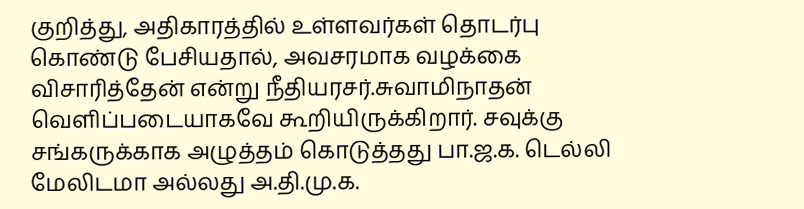குறித்து, அதிகாரத்தில் உள்ளவர்கள் தொடர்பு கொண்டு பேசியதால், அவசரமாக வழக்கை விசாரித்தேன் என்று நீதியரசர்.சுவாமிநாதன் வெளிப்படையாகவே கூறியிருக்கிறார். சவுக்கு சங்கருக்காக அழுத்தம் கொடுத்தது பா.ஜ.க. டெல்லி மேலிடமா அல்லது அ.தி.மு.க.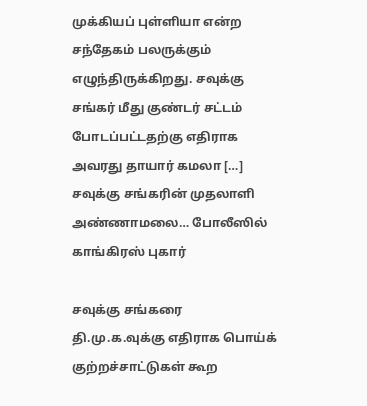முக்கியப் புள்ளியா என்ற சந்தேகம் பலருக்கும் எழுந்திருக்கிறது. சவுக்கு சங்கர் மீது குண்டர் சட்டம் போடப்பட்டதற்கு எதிராக அவரது தாயார் கமலா […]
சவுக்கு சங்கரின் முதலாளி அண்ணாமலை… போலீஸில் காங்கிரஸ் புகார்

சவுக்கு சங்கரை தி.மு.க.வுக்கு எதிராக பொய்க் குற்றச்சாட்டுகள் கூற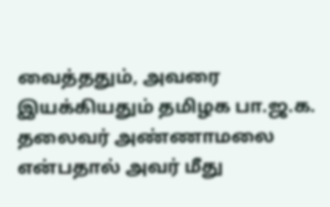வைத்ததும், அவரை இயக்கியதும் தமிழக பா.ஜ.க. தலைவர் அண்ணாமலை என்பதால் அவர் மீது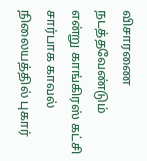விசாரணை நடத்தவேண்டும் என்று காங்கிரஸ் கட்சி சார்பாக காவல் நிலையத்தில் புகார்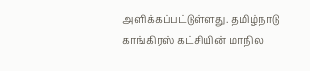அளிக்கப்பட்டுள்ளது. தமிழ்நாடு காங்கிரஸ் கட்சியின் மாநில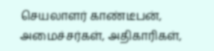செயலாளர் காண்டீபன், அமைச்சர்கள், அதிகாரிகள்,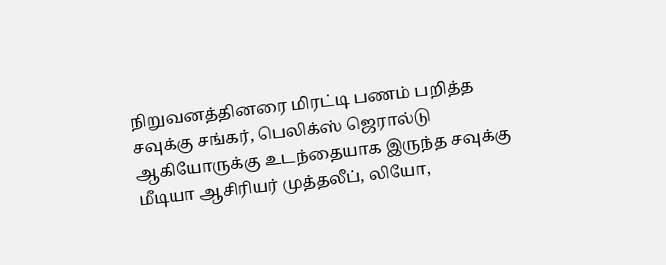நிறுவனத்தினரை மிரட்டி பணம் பறித்த சவுக்கு சங்கர், பெலிக்ஸ் ஜெரால்டு ஆகியோருக்கு உடந்தையாக இருந்த சவுக்கு மீடியா ஆசிரியர் முத்தலீப், லியோ,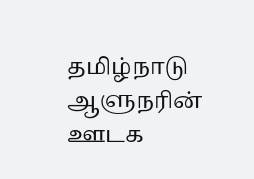தமிழ்நாடு ஆளுநரின் ஊடக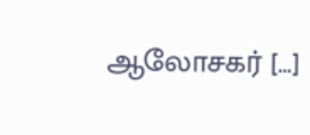ஆலோசகர் […]